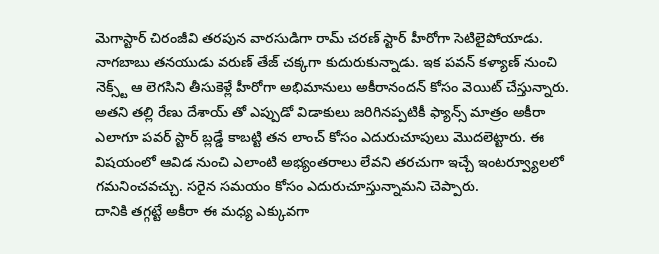మెగాస్టార్ చిరంజీవి తరపున వారసుడిగా రామ్ చరణ్ స్టార్ హీరోగా సెటిలైపోయాడు. నాగబాబు తనయుడు వరుణ్ తేజ్ చక్కగా కుదురుకున్నాడు. ఇక పవన్ కళ్యాణ్ నుంచి నెక్స్ట్ ఆ లెగసిని తీసుకెళ్లే హీరోగా అభిమానులు అకీరానందన్ కోసం వెయిట్ చేస్తున్నారు. అతని తల్లి రేణు దేశాయ్ తో ఎప్పుడో విడాకులు జరిగినప్పటికీ ఫ్యాన్స్ మాత్రం అకీరా ఎలాగూ పవర్ స్టార్ బ్లడ్డే కాబట్టి తన లాంచ్ కోసం ఎదురుచూపులు మొదలెట్టారు. ఈ విషయంలో ఆవిడ నుంచి ఎలాంటి అభ్యంతరాలు లేవని తరచుగా ఇచ్చే ఇంటర్వ్యూలలో గమనించవచ్చు. సరైన సమయం కోసం ఎదురుచూస్తున్నామని చెప్పారు.
దానికి తగ్గట్టే అకీరా ఈ మధ్య ఎక్కువగా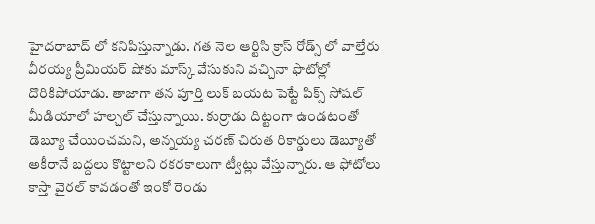హైదరాబాద్ లో కనిపిస్తున్నాడు. గత నెల ఆర్టిసి క్రాస్ రోడ్స్ లో వాల్తేరు వీరయ్య ప్రీమియర్ షోకు మాస్క్ వేసుకుని వచ్చినా ఫొటోల్లో దొరికిపోయాడు. తాజాగా తన పూర్తి లుక్ బయట పెట్టే పిక్స్ సోషల్ మీడియాలో హల్చల్ చేస్తున్నాయి. కుర్రాడు దిట్టంగా ఉండటంతో డెబ్యూ చేయించమని, అన్నయ్య చరణ్ చిరుత రికార్డులు డెబ్యూతో అకీరానే బద్దలు కొట్టాలని రకరకాలుగా ట్వీట్లు వేస్తున్నారు. ఆ ఫోటోలు కాస్తా వైరల్ కావడంతో ఇంకో రెండు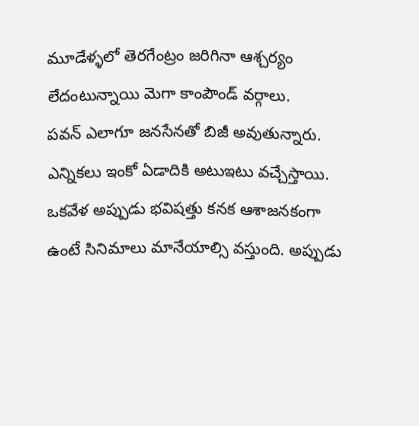మూడేళ్ళలో తెరగేంట్రం జరిగినా ఆశ్చర్యం లేదంటున్నాయి మెగా కాంపౌండ్ వర్గాలు.
పవన్ ఎలాగూ జనసేనతో బిజీ అవుతున్నారు. ఎన్నికలు ఇంకో ఏడాదికి అటుఇటు వచ్చేస్తాయి. ఒకవేళ అప్పుడు భవిషత్తు కనక ఆశాజనకంగా ఉంటే సినిమాలు మానేయాల్సి వస్తుంది. అప్పుడు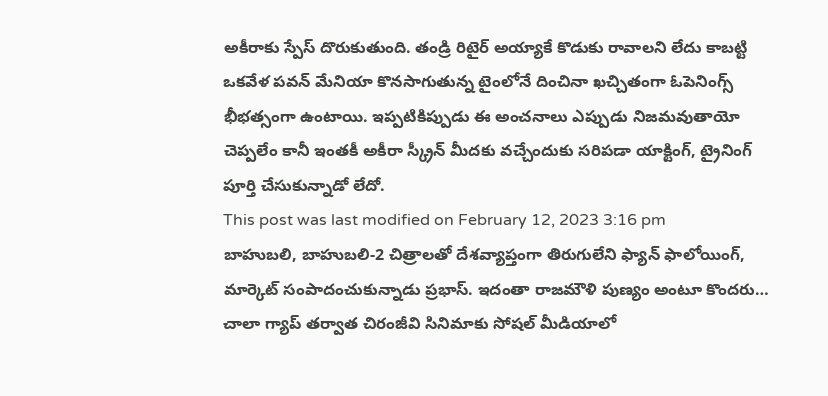అకీరాకు స్పేస్ దొరుకుతుంది. తండ్రి రిటైర్ అయ్యాకే కొడుకు రావాలని లేదు కాబట్టి ఒకవేళ పవన్ మేనియా కొనసాగుతున్న టైంలోనే దించినా ఖచ్చితంగా ఓపెనింగ్స్ భీభత్సంగా ఉంటాయి. ఇప్పటికిప్పుడు ఈ అంచనాలు ఎప్పుడు నిజమవుతాయో చెప్పలేం కానీ ఇంతకీ అకీరా స్క్రీన్ మీదకు వచ్చేందుకు సరిపడా యాక్టింగ్, ట్రైనింగ్ పూర్తి చేసుకున్నాడో లేదో.
This post was last modified on February 12, 2023 3:16 pm
బాహుబలి, బాహుబలి-2 చిత్రాలతో దేశవ్యాప్తంగా తిరుగులేని ఫ్యాన్ ఫాలోయింగ్, మార్కెట్ సంపాదంచుకున్నాడు ప్రభాస్. ఇదంతా రాజమౌళి పుణ్యం అంటూ కొందరు…
చాలా గ్యాప్ తర్వాత చిరంజీవి సినిమాకు సోషల్ మీడియాలో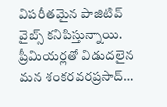విపరీతమైన పాజిటివ్ వైబ్స్ కనిపిస్తున్నాయి. ప్రీమియర్లతో విడుదలైన మన శంకరవరప్రసాద్…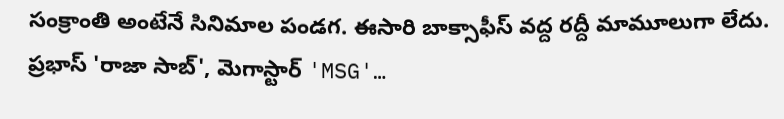సంక్రాంతి అంటేనే సినిమాల పండగ. ఈసారి బాక్సాఫీస్ వద్ద రద్దీ మామూలుగా లేదు. ప్రభాస్ 'రాజా సాబ్', మెగాస్టార్ 'MSG'…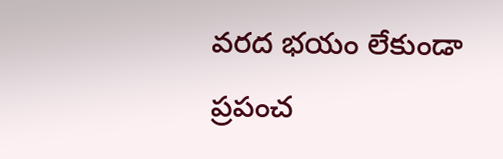వరద భయం లేకుండా ప్రపంచ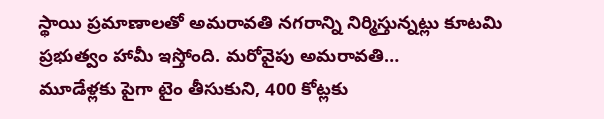స్థాయి ప్రమాణాలతో అమరావతి నగరాన్ని నిర్మిస్తున్నట్లు కూటమి ప్రభుత్వం హామీ ఇస్తోంది. మరోవైపు అమరావతి…
మూడేళ్లకు పైగా టైం తీసుకుని, 400 కోట్లకు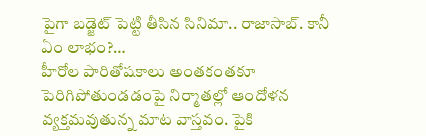పైగా బడ్జెట్ పెట్టి తీసిన సినిమా.. రాజాసాబ్. కానీ ఏం లాభం?…
హీరోల పారితోషకాలు అంతకంతకూ పెరిగిపోతుండడంపై నిర్మాతల్లో ఆందోళన వ్యక్తమవుతున్న మాట వాస్తవం. పైకి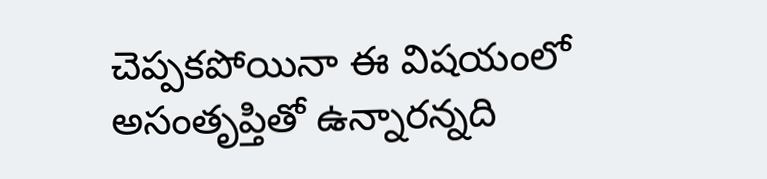చెప్పకపోయినా ఈ విషయంలో అసంతృప్తితో ఉన్నారన్నది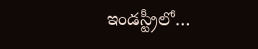ఇండస్ట్రీలో…